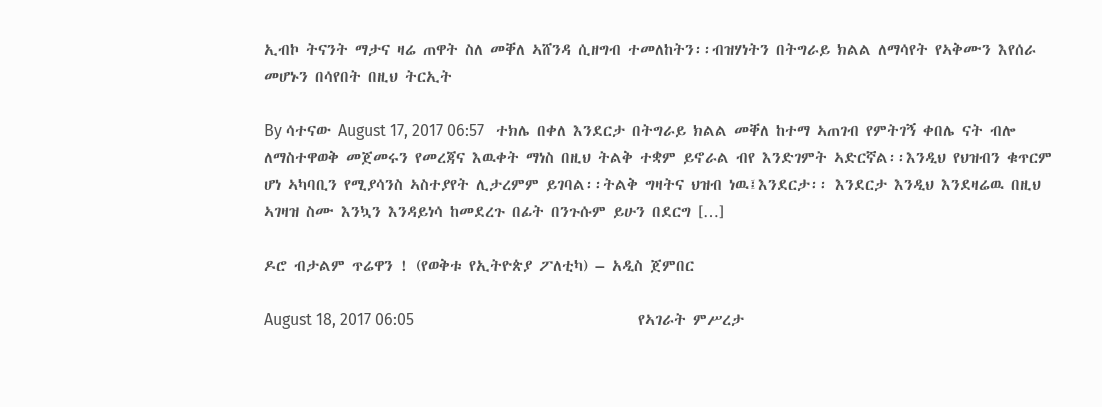ኢብኮ ትናንት ማታና ዛሬ ጠዋት ስለ መቐለ ኣሸንዳ ሲዘግብ ተመለከትን፡፡ብዝሃነትን በትግራይ ክልል ለማሳየት የኣቅሙን እየሰራ መሆኑን በሳየበት በዚህ ትርኢት

By ሳተናው August 17, 2017 06:57   ተክሌ በቀለ እንደርታ በትግራይ ክልል መቐለ ከተማ ኣጠገብ የምትገኝ ቀበሌ ናት ብሎ ለማስተዋወቅ መጀመሩን የመረጃና እዉቀት ማነስ በዚህ ትልቅ ተቋም ይኖራል ብየ እንድገምት ኣድርኛል፡፡እንዲህ የህዝብን ቁጥርም ሆነ ኣካባቢን የሚያሳንስ ኣስተያየት ሊታረምም ይገባል፡፡ትልቅ ግዛትና ህዝብ ነዉ፤እንደርታ፡፡ እንደርታ እንዲህ እንደዛሬዉ በዚህ ኣገዛዝ ስሙ እንኳን እንዳይነሳ ከመደረጉ በፊት በንጉሱም ይሁን በደርግ […]

ዶሮ ብታልም ጥሬዋን ! (የወቅቱ የኢትዮጵያ ፖለቲካ) – አዲስ ጀምበር

August 18, 2017 06:05                                                        የኣገራት ምሥረታ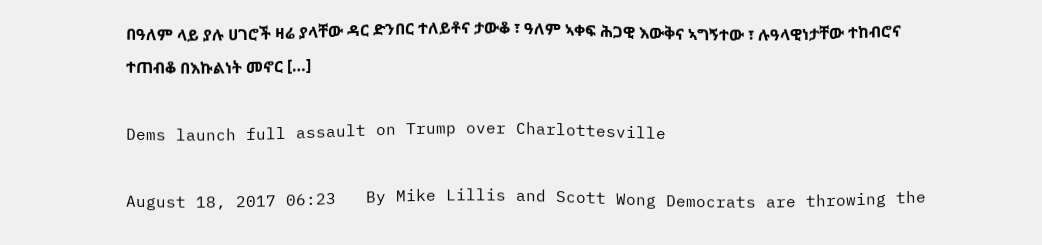በዓለም ላይ ያሉ ሀገሮች ዛሬ ያላቸው ዳር ድንበር ተለይቶና ታውቆ ፣ ዓለም ኣቀፍ ሕጋዊ እውቅና ኣግኝተው ፣ ሉዓላዊነታቸው ተከብሮና ተጠብቆ በእኩልነት መኖር […]

Dems launch full assault on Trump over Charlottesville

August 18, 2017 06:23   By Mike Lillis and Scott Wong Democrats are throwing the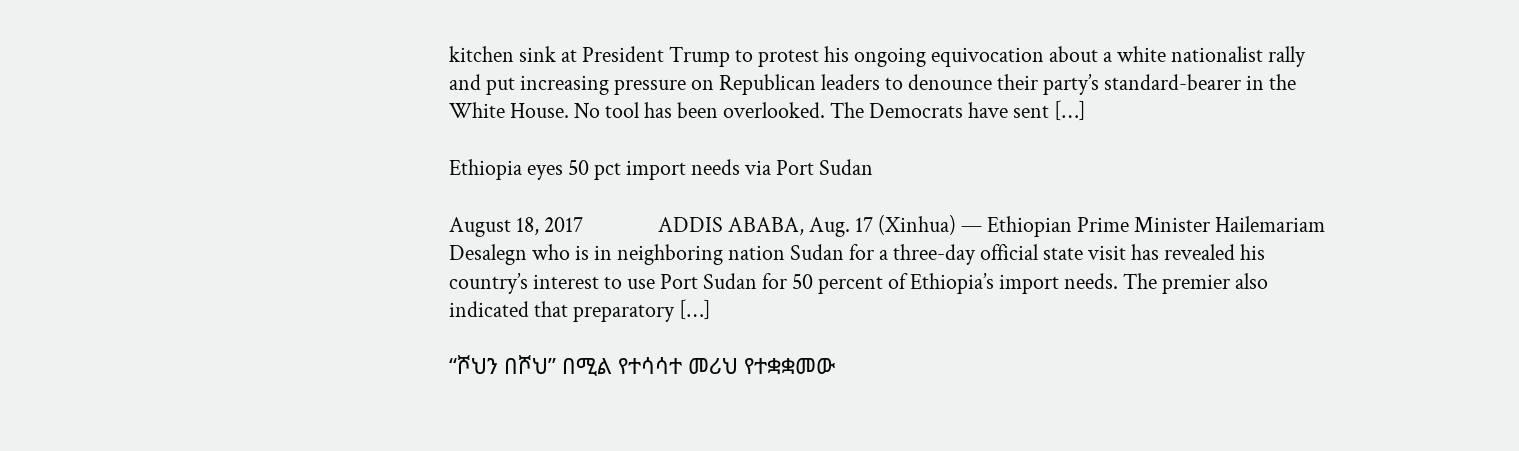kitchen sink at President Trump to protest his ongoing equivocation about a white nationalist rally and put increasing pressure on Republican leaders to denounce their party’s standard-bearer in the White House. No tool has been overlooked. The Democrats have sent […]

Ethiopia eyes 50 pct import needs via Port Sudan

August 18, 2017               ADDIS ABABA, Aug. 17 (Xinhua) — Ethiopian Prime Minister Hailemariam Desalegn who is in neighboring nation Sudan for a three-day official state visit has revealed his country’s interest to use Port Sudan for 50 percent of Ethiopia’s import needs. The premier also indicated that preparatory […]

“ሾህን በሾህ” በሚል የተሳሳተ መሪህ የተቋቋመው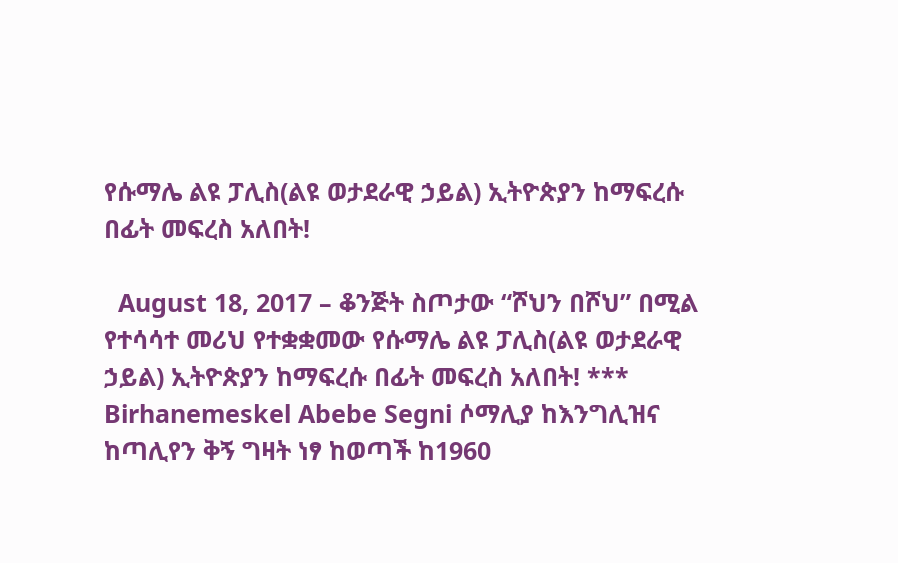የሱማሌ ልዩ ፓሊስ(ልዩ ወታደራዊ ኃይል) ኢትዮጵያን ከማፍረሱ በፊት መፍረስ አለበት!

  August 18, 2017 – ቆንጅት ስጦታው “ሾህን በሾህ” በሚል የተሳሳተ መሪህ የተቋቋመው የሱማሌ ልዩ ፓሊስ(ልዩ ወታደራዊ ኃይል) ኢትዮጵያን ከማፍረሱ በፊት መፍረስ አለበት! *** Birhanemeskel Abebe Segni ሶማሊያ ከእንግሊዝና ከጣሊየን ቅኝ ግዛት ነፃ ከወጣች ከ1960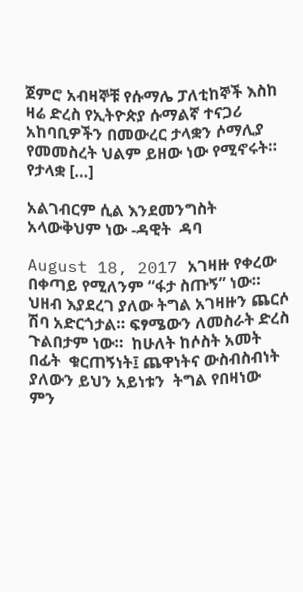ጀምሮ አብዛኞቹ የሱማሌ ፓለቲከኞች እስከ ዛሬ ድረስ የኢትዮጵያ ሱማልኛ ተናጋሪ አከባቢዎችን በመውረር ታላቋን ሶማሊያ የመመስረት ህልም ይዘው ነው የሚኖሩት። የታላቋ […]

አልገብርም ሲል እንደመንግስት አላውቅህም ነው -ዳዊት  ዳባ

August 18, 2017 አገዛዙ የቀረው በቀጣይ የሚለንም “ፋታ ስጡኝ” ነው። ህዘብ እያደረገ ያለው ትግል አገዛዙን ጨርሶ ሽባ አድርጎታል። ፍፃሜውን ለመስራት ድረስ  ጉልበታም ነው።  ከሁለት ከሶስት አመት  በፊት  ቁርጠኝነት፤ ጨዋነትና ውስብስብነት ያለውን ይህን አይነቱን  ትግል የበዛነው ምን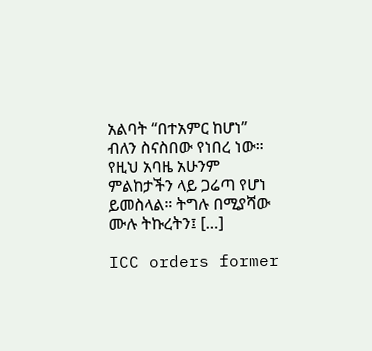አልባት “በተአምር ከሆነ” ብለን ስናስበው የነበረ ነው። የዚህ አባዜ አሁንም ምልከታችን ላይ ጋሬጣ የሆነ ይመስላል። ትግሉ በሚያሻው ሙሉ ትኩረትን፤ […]

ICC orders former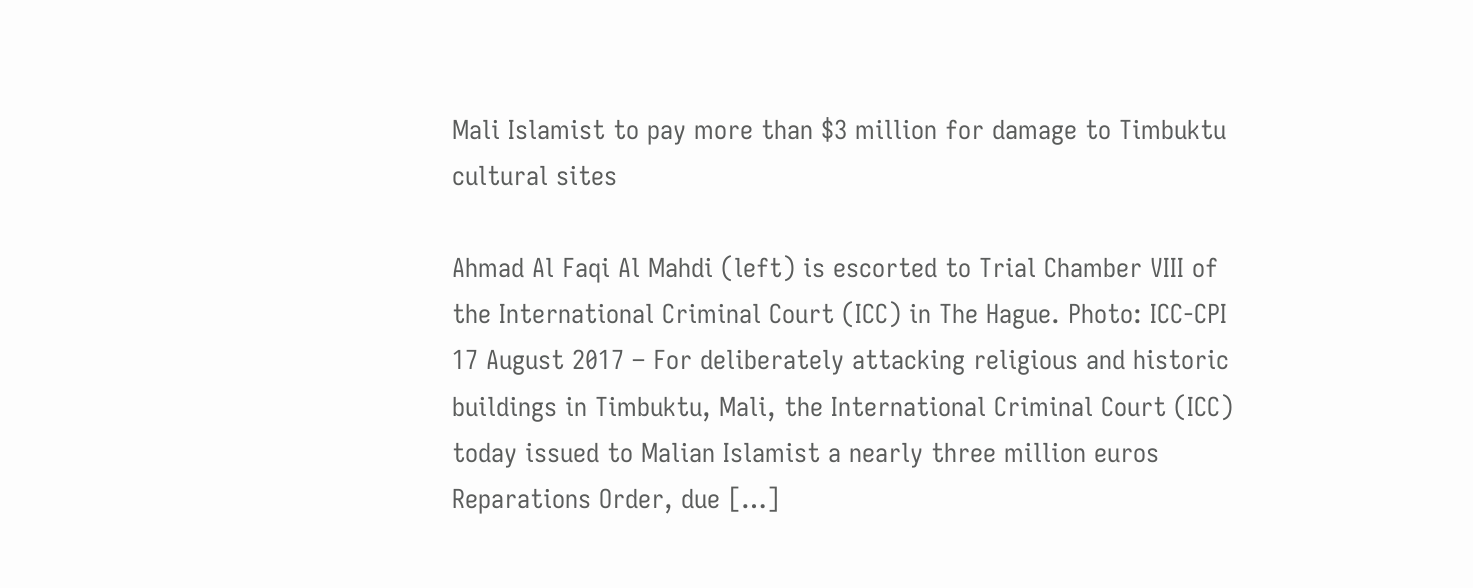Mali Islamist to pay more than $3 million for damage to Timbuktu cultural sites

Ahmad Al Faqi Al Mahdi (left) is escorted to Trial Chamber VIII of the International Criminal Court (ICC) in The Hague. Photo: ICC-CPI 17 August 2017 – For deliberately attacking religious and historic buildings in Timbuktu, Mali, the International Criminal Court (ICC) today issued to Malian Islamist a nearly three million euros Reparations Order, due […]